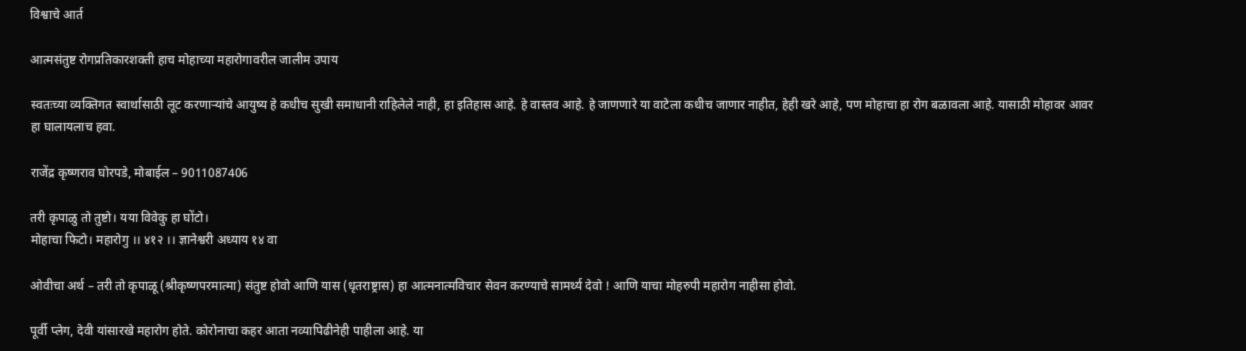विश्वाचे आर्त

आत्मसंतुष्ट रोगप्रतिकारशक्ती हाच मोहाच्या महारोगावरील जालीम उपाय

स्वतःच्या व्यक्तिगत स्वार्थासाठी लूट करणाऱ्यांचे आयुष्य हे कधीच सुखी समाधानी राहिलेले नाही, हा इतिहास आहे. हे वास्तव आहे. हे जाणणारे या वाटेला कधीच जाणार नाहीत, हेही खरे आहे, पण मोहाचा हा रोग बळावला आहे. यासाठी मोहावर आवर हा घालायलाच हवा.

राजेंद्र कृष्णराव घोरपडे, मोबाईल – 9011087406

तरी कृपाळु तो तुष्टो। यया विवेकु हा घोंटो।
मोहाचा फिटो। महारोगु ।। ४१२ ।। ज्ञानेश्वरी अध्याय १४ वा

ओवीचा अर्थ – तरी तो कृपाळू (श्रीकृष्णपरमात्मा) संतुष्ट होवो आणि यास (धृतराष्ट्रास) हा आत्मनात्मविचार सेवन करण्याचे सामर्थ्य देवो ! आणि याचा मोहरुपी महारोग नाहीसा होवो.

पूर्वी प्लेग, देवी यांसारखे महारोग होते. कोरोनाचा कहर आता नव्यापिढीनेही पाहीला आहे. या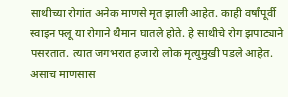साथीच्या रोगांत अनेक माणसे मृत झाली आहेत. काही वर्षांपूर्वी स्वाइन फ्लू या रोगाने थैमान घातले होते. हे साथीचे रोग झपाट्याने पसरतात. त्यात जगभरात हजारो लोक मृत्युमुखी पडले आहेत. असाच माणसास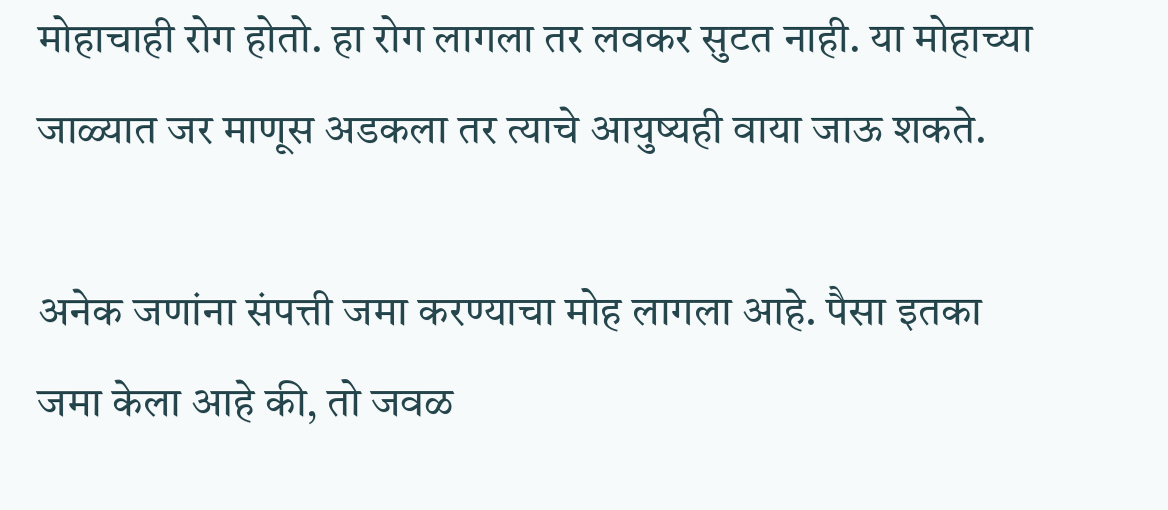मोहाचाही रोग होतो. हा रोग लागला तर लवकर सुटत नाही. या मोहाच्या जाळ्यात जर माणूस अडकला तर त्याचे आयुष्यही वाया जाऊ शकते.

अनेक जणांना संपत्ती जमा करण्याचा मोह लागला आहे. पैसा इतका जमा केला आहे की, तो जवळ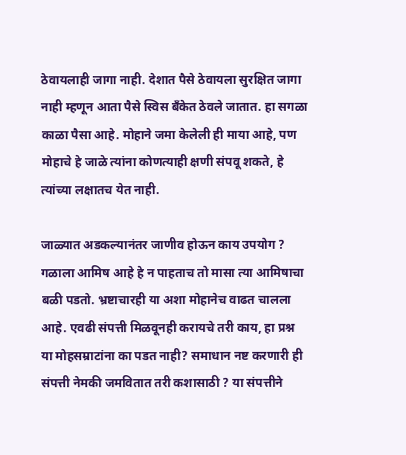ठेवायलाही जागा नाही. देशात पैसे ठेवायला सुरक्षित जागा नाही म्हणून आता पैसे स्विस बँकेत ठेवले जातात. हा सगळा काळा पैसा आहे. मोहाने जमा केलेली ही माया आहे, पण मोहाचे हे जाळे त्यांना कोणत्याही क्षणी संपवू शकते, हे त्यांच्या लक्षातच येत नाही.

जाळ्यात अडकल्यानंतर जाणीव होऊन काय उपयोग ? गळाला आमिष आहे हे न पाहताच तो मासा त्या आमिषाचा बळी पडतो. भ्रष्टाचारही या अशा मोहानेच वाढत चालला आहे. एवढी संपत्ती मिळवूनही करायचे तरी काय, हा प्रश्न या मोहसम्राटांना का पडत नाही? समाधान नष्ट करणारी ही संपत्ती नेमकी जमवितात तरी कशासाठी ? या संपत्तीने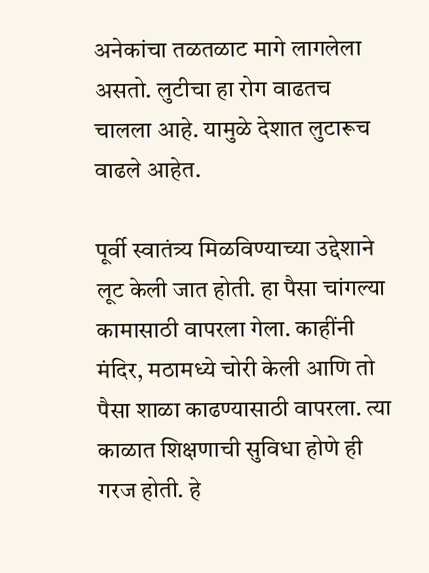अनेकांचा तळतळाट मागे लागलेला असतो. लुटीचा हा रोग वाढतच चालला आहे. यामुळे देशात लुटारूच वाढले आहेत.

पूर्वी स्वातंत्र्य मिळविण्याच्या उद्देशाने लूट केली जात होती. हा पैसा चांगल्या कामासाठी वापरला गेला. काहींनी मंदिर, मठामध्ये चोरी केली आणि तो पैसा शाळा काढण्यासाठी वापरला. त्या काळात शिक्षणाची सुविधा होणे ही गरज होती. हे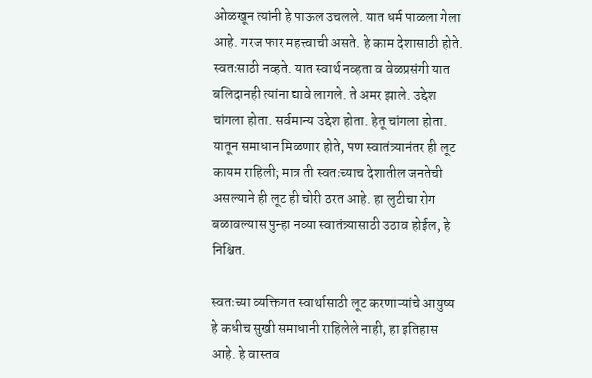ओळखून त्यांनी हे पाऊल उचलले. यात धर्म पाळला गेला आहे. गरज फार महत्त्वाची असते. हे काम देशासाठी होते. स्वतःसाठी नव्हते. यात स्वार्थ नव्हता व वेळप्रसंगी यात बलिदानही त्यांना द्यावे लागले. ते अमर झाले. उद्देश चांगला होता. सर्वमान्य उद्देश होता. हेतू चांगला होता. यातून समाधान मिळणार होते, पण स्वातंत्र्यानंतर ही लूट कायम राहिली; मात्र ती स्वतःच्याच देशातील जनतेची असल्याने ही लूट ही चोरी ठरत आहे. हा लुटीचा रोग बळावल्यास पुन्हा नव्या स्वातंत्र्यासाठी उठाव होईल, हे निश्चित.

स्वतःच्या व्यक्तिगत स्वार्थासाठी लूट करणाऱ्यांचे आयुष्य हे कधीच सुखी समाधानी राहिलेले नाही, हा इतिहास आहे. हे वास्तव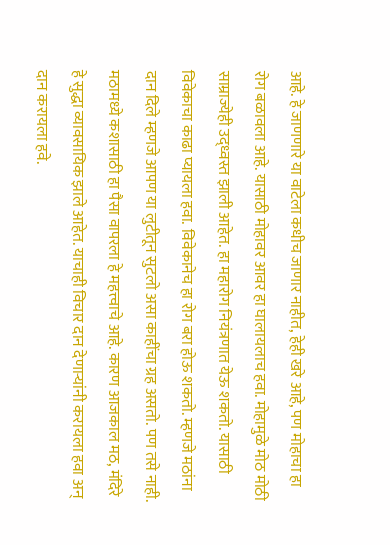आहे. हे जाणणारे या वाटेला कधीच जाणार नाहीत, हेही खरे आहे, पण मोहाचा हा रोग बळावला आहे. यासाठी मोहावर आवर हा घालायलाच हवा. मोहामुळे मोठ मोठी साम्राज्येही उद्ध्वस्त झाली आहेत. हा महारोग नियंत्रणात येऊ शकतो. यासाठी विवेकाचा काढा प्यायला हवा. विवेकानेच हा रोग बरा होऊ शकतो. म्हणजे मठांना दान दिले म्हणजे आपण या लुटीतून सुटलो असा काहींचा ग्रह असतो. पण तसे नाही. मठामध्ये कशासाठी हा पैसा वापरला हे महत्त्वाचे आहे. कारण आजकाल मठ, मंदिरे हे सुद्धा व्यावसायिक झाले आहेत. याचाही विचार दान देणाऱ्यांनी करायला हवा अन् दान करायला हवे.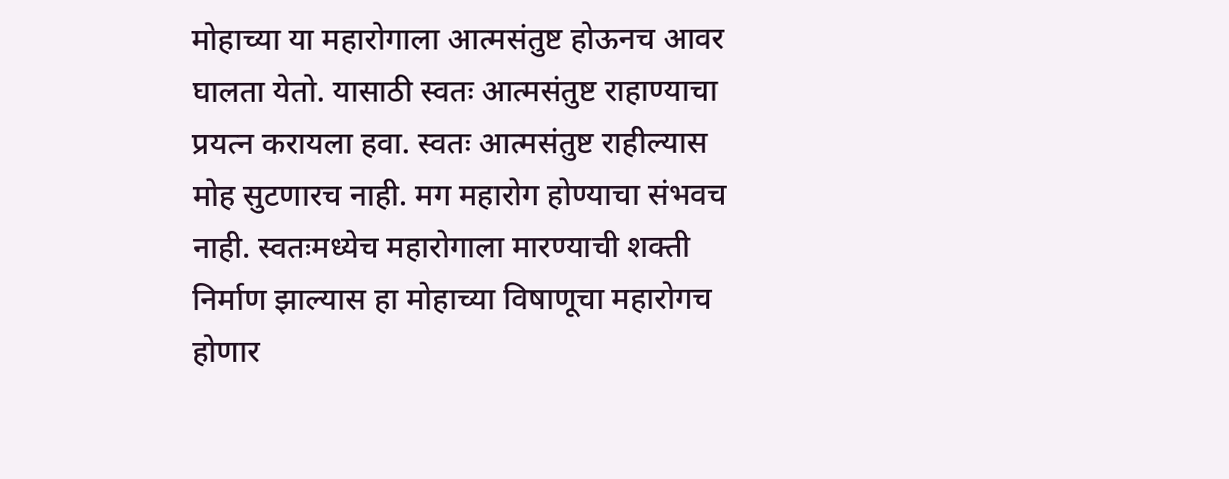मोहाच्या या महारोगाला आत्मसंतुष्ट होऊनच आवर घालता येतो. यासाठी स्वतः आत्मसंतुष्ट राहाण्याचा प्रयत्न करायला हवा. स्वतः आत्मसंतुष्ट राहील्यास मोह सुटणारच नाही. मग महारोग होण्याचा संभवच नाही. स्वतःमध्येच महारोगाला मारण्याची शक्ती निर्माण झाल्यास हा मोहाच्या विषाणूचा महारोगच होणार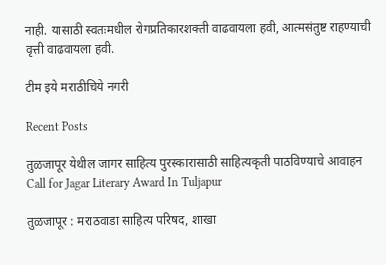नाही. यासाठी स्वतःमधील रोगप्रतिकारशक्ती वाढवायला हवी, आत्मसंतुष्ट राहण्याची वृत्ती वाढवायला हवी.

टीम इये मराठीचिये नगरी

Recent Posts

तुळजापूर येथील जागर साहित्य पुरस्कारासाठी साहित्यकृती पाठविण्याचे आवाहन Call for Jagar Literary Award In Tuljapur

तुळजापूर : मराठवाडा साहित्य परिषद, शाखा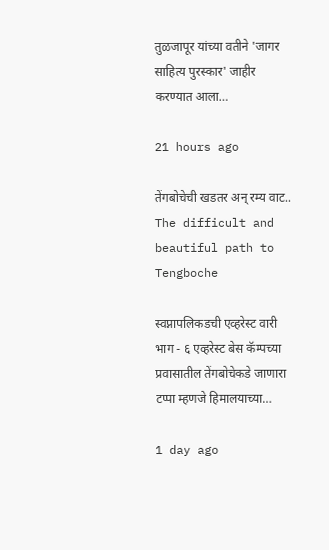तुळजापूर यांच्या वतीने 'जागर साहित्य पुरस्कार' जाहीर करण्यात आला…

21 hours ago

तेंगबोचेची खडतर अन् रम्य वाट.. The difficult and beautiful path to Tengboche

स्वप्नापलिकडची एव्हरेस्ट वारी भाग - ६ एव्हरेस्ट बेस कॅम्पच्या प्रवासातील तेंगबोचेकडे जाणारा टप्पा म्हणजे हिमालयाच्या…

1 day ago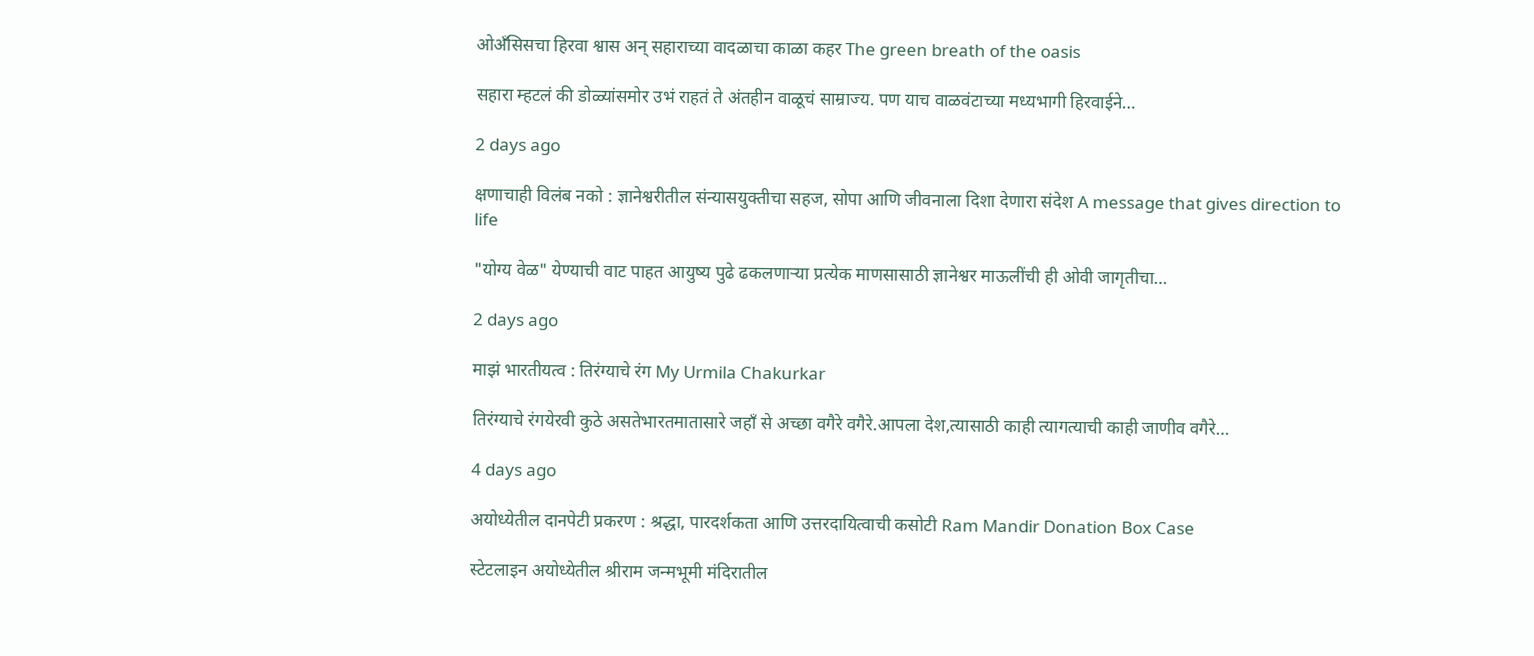ओअँसिसचा हिरवा श्वास अन् सहाराच्या वादळाचा काळा कहर The green breath of the oasis

सहारा म्हटलं की डोळ्यांसमोर उभं राहतं ते अंतहीन वाळूचं साम्राज्य. पण याच वाळवंटाच्या मध्यभागी हिरवाईने…

2 days ago

क्षणाचाही विलंब नको : ज्ञानेश्वरीतील संन्यासयुक्तीचा सहज, सोपा आणि जीवनाला दिशा देणारा संदेश A message that gives direction to life

"योग्य वेळ" येण्याची वाट पाहत आयुष्य पुढे ढकलणाऱ्या प्रत्येक माणसासाठी ज्ञानेश्वर माऊलींची ही ओवी जागृतीचा…

2 days ago

माझं भारतीयत्व : तिरंग्याचे रंग My Urmila Chakurkar

तिरंग्याचे रंगयेरवी कुठे असतेभारतमातासारे जहाँ से अच्छा वगैरे वगैरे.आपला देश,त्यासाठी काही त्यागत्याची काही जाणीव वगैरे…

4 days ago

अयोध्येतील दानपेटी प्रकरण : श्रद्धा, पारदर्शकता आणि उत्तरदायित्वाची कसोटी Ram Mandir Donation Box Case

स्टेटलाइन अयोध्येतील श्रीराम जन्मभूमी मंदिरातील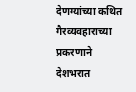देणग्यांच्या कथित गैरव्यवहाराच्या प्रकरणाने देशभरात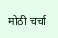मोठी चर्चा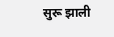सुरू झाली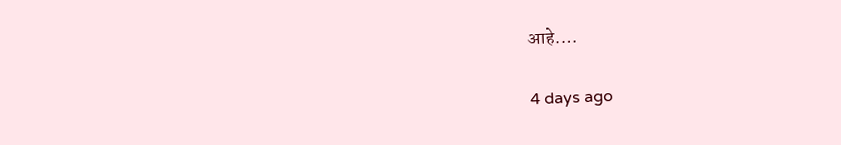आहे.…

4 days ago